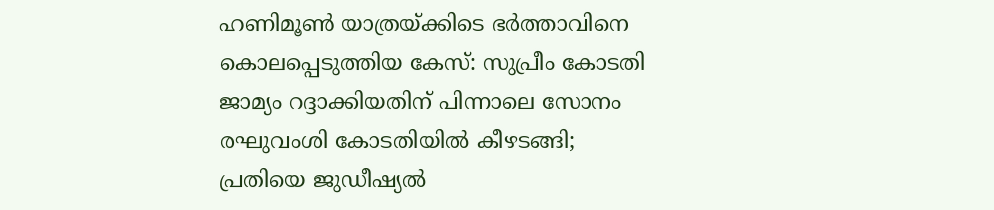ഹണിമൂണ്‍ യാത്രയ്ക്കിടെ ഭര്‍ത്താവിനെ കൊലപ്പെടുത്തിയ കേസ്: സുപ്രീം കോടതി ജാമ്യം റദ്ദാക്കിയതിന് പിന്നാലെ സോനം രഘുവംശി കോടതിയില്‍ കീഴടങ്ങി; പ്രതിയെ ജുഡീഷ്യല്‍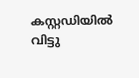കസ്റ്റഡിയില്‍ വിട്ടു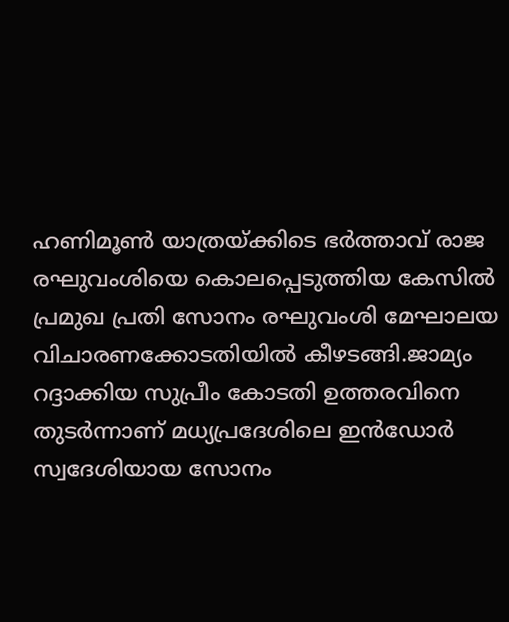ഹണിമൂണ്‍ യാത്രയ്ക്കിടെ ഭര്‍ത്താവ് രാജ രഘുവംശിയെ കൊലപ്പെടുത്തിയ കേസില്‍ പ്രമുഖ പ്രതി സോനം രഘുവംശി മേഘാലയ വിചാരണക്കോടതിയില്‍ കീഴടങ്ങി.ജാമ്യം റദ്ദാക്കിയ സുപ്രീം കോടതി ഉത്തരവിനെ തുടര്‍ന്നാണ് മധ്യപ്രദേശിലെ ഇന്‍ഡോര്‍ സ്വദേശിയായ സോനം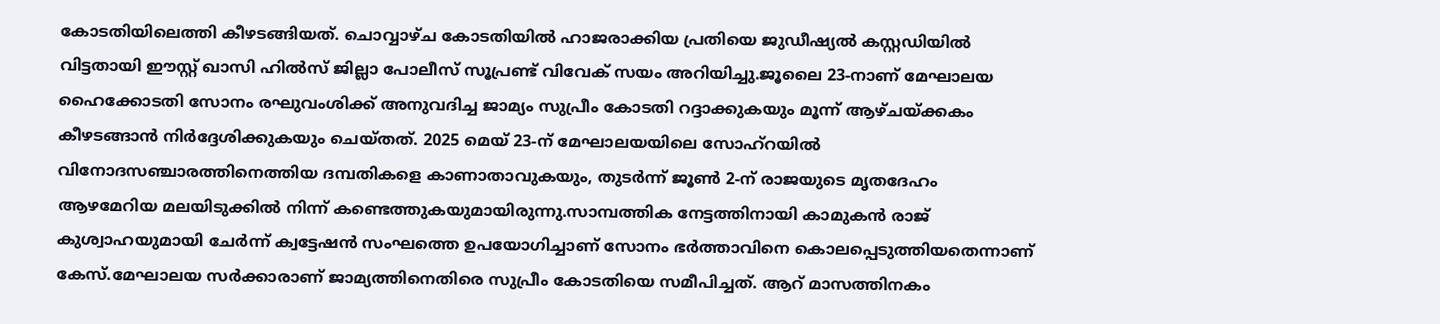കോടതിയിലെത്തി കീഴടങ്ങിയത്. ചൊവ്വാഴ്ച കോടതിയില്‍ ഹാജരാക്കിയ പ്രതിയെ ജുഡീഷ്യല്‍ കസ്റ്റഡിയില്‍ വിട്ടതായി ഈസ്റ്റ് ഖാസി ഹില്‍സ് ജില്ലാ പോലീസ് സൂപ്രണ്ട് വിവേക് സയം അറിയിച്ചു.ജൂലൈ 23-നാണ് മേഘാലയ ഹൈക്കോടതി സോനം രഘുവംശിക്ക് അനുവദിച്ച ജാമ്യം സുപ്രീം കോടതി റദ്ദാക്കുകയും മൂന്ന് ആഴ്ചയ്ക്കകം കീഴടങ്ങാന്‍ നിര്‍ദ്ദേശിക്കുകയും ചെയ്തത്. 2025 മെയ് 23-ന് മേഘാലയയിലെ സോഹ്‌റയില്‍ വിനോദസഞ്ചാരത്തിനെത്തിയ ദമ്പതികളെ കാണാതാവുകയും, തുടര്‍ന്ന് ജൂണ്‍ 2-ന് രാജയുടെ മൃതദേഹം ആഴമേറിയ മലയിടുക്കില്‍ നിന്ന് കണ്ടെത്തുകയുമായിരുന്നു.സാമ്പത്തിക നേട്ടത്തിനായി കാമുകന്‍ രാജ് കുശ്വാഹയുമായി ചേര്‍ന്ന് ക്വട്ടേഷന്‍ സംഘത്തെ ഉപയോഗിച്ചാണ് സോനം ഭര്‍ത്താവിനെ കൊലപ്പെടുത്തിയതെന്നാണ് കേസ്.മേഘാലയ സര്‍ക്കാരാണ് ജാമ്യത്തിനെതിരെ സുപ്രീം കോടതിയെ സമീപിച്ചത്. ആറ് മാസത്തിനകം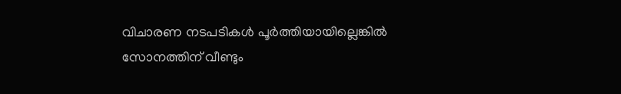വിചാരണ നടപടികള്‍ പൂര്‍ത്തിയായില്ലെങ്കില്‍ സോനത്തിന് വീണ്ടും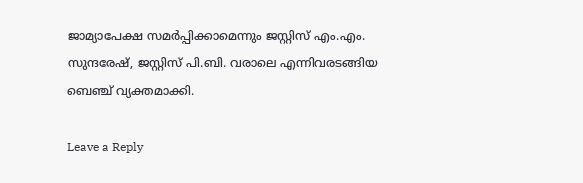ജാമ്യാപേക്ഷ സമര്‍പ്പിക്കാമെന്നും ജസ്റ്റിസ് എം.എം. സുന്ദരേഷ്, ജസ്റ്റിസ് പി.ബി. വരാലെ എന്നിവരടങ്ങിയ ബെഞ്ച് വ്യക്തമാക്കി.

Leave a Reply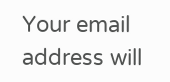Your email address will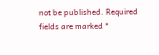not be published. Required fields are marked *